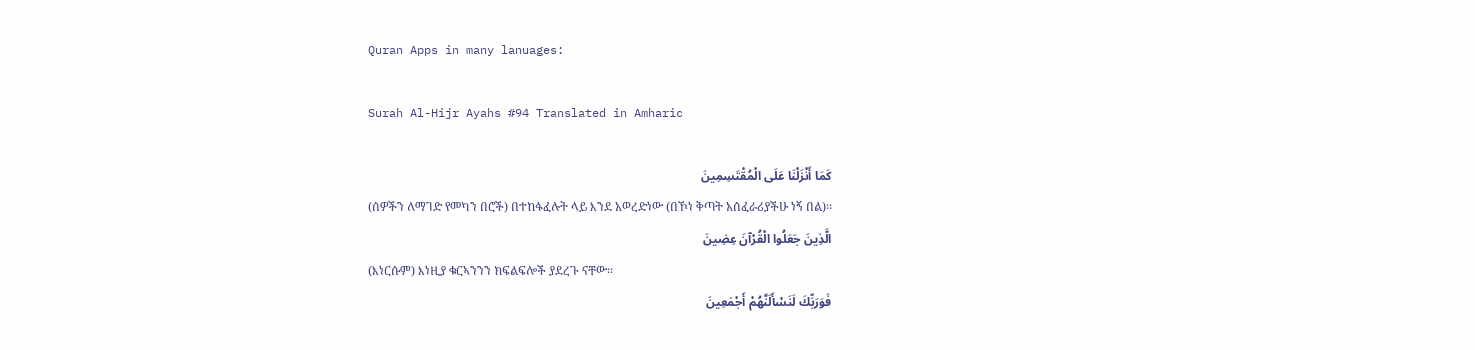Quran Apps in many lanuages:

Surah Al-Hijr Ayahs #94 Translated in Amharic

كَمَا أَنْزَلْنَا عَلَى الْمُقْتَسِمِينَ
(ሰዎችን ለማገድ የመካን በሮች) በተከፋፈሉት ላይ እንደ አወረድነው (በኾነ ቅጣት አሰፈራሪያችሁ ነኝ በል)፡፡
الَّذِينَ جَعَلُوا الْقُرْآنَ عِضِينَ
(እነርሱም) እነዚያ ቁርኣንንን ክፍልፍሎች ያደረጉ ናቸው፡፡
فَوَرَبِّكَ لَنَسْأَلَنَّهُمْ أَجْمَعِينَ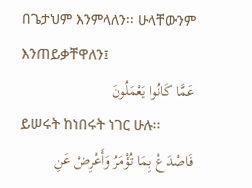በጌታህም እንምላለን፡፡ ሁላቸውንም እንጠይቃቸዋለን፤
عَمَّا كَانُوا يَعْمَلُونَ
ይሠሩት ከነበሩት ነገር ሁሉ፡፡
فَاصْدَعْ بِمَا تُؤْمَرُ وَأَعْرِضْ عَنِ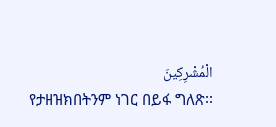الْمُشْرِكِينَ
የታዘዝክበትንም ነገር በይፋ ግለጽ፡፡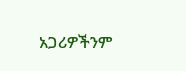አጋሪዎችንም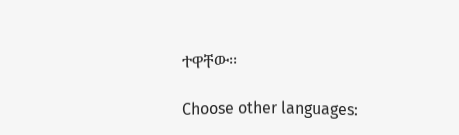ተዋቸው፡፡

Choose other languages: